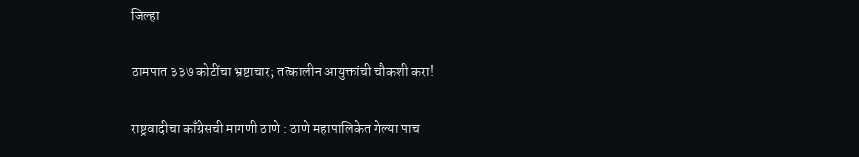जिल्हा

ठामपात ३३७ कोटींचा भ्रष्टाचार; तत्कालीन आयुक्तांची चौकशी करा!

राष्ट्रवादीचा काँग्रेसची मागणी ठाणे : ठाणे महापालिकेत गेल्या पाच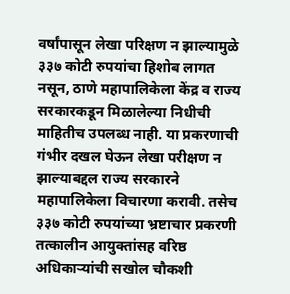वर्षांपासून लेखा परिक्षण न झाल्यामुळे ३३७ कोटी रुपयांचा हिशोब लागत नसून, ठाणे महापालिकेला केंद्र व राज्य सरकारकडून मिळालेल्या निधीची माहितीच उपलब्ध नाही. या प्रकरणाची गंभीर दखल घेऊन लेखा परीक्षण न झाल्याबद्दल राज्य सरकारने महापालिकेला विचारणा करावी. तसेच ३३७ कोटी रुपयांच्या भ्रष्टाचार प्रकरणी तत्कालीन आयुक्तांसह वरिष्ठ अधिकाऱ्यांची सखोल चौकशी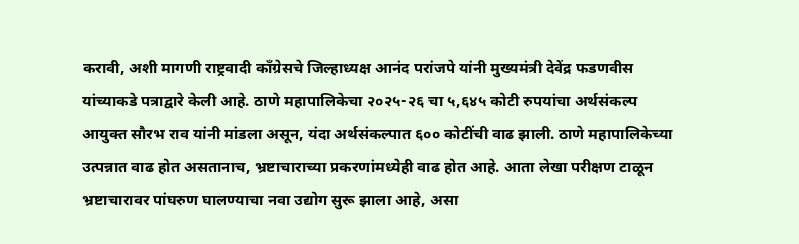करावी, अशी मागणी राष्ट्रवादी कॉंग्रेसचे जिल्हाध्यक्ष आनंद परांजपे यांनी मुख्यमंत्री देवेंद्र फडणवीस यांच्याकडे पत्राद्वारे केली आहे. ठाणे महापालिकेचा २०२५-२६ चा ५,६४५ कोटी रुपयांचा अर्थसंकल्प आयुक्त सौरभ राव यांनी मांडला असून, यंदा अर्थसंकल्पात ६०० कोटींची वाढ झाली. ठाणे महापालिकेच्या उत्पन्नात वाढ होत असतानाच, भ्रष्टाचाराच्या प्रकरणांमध्येही वाढ होत आहे. आता लेखा परीक्षण टाळून भ्रष्टाचारावर पांघरुण घालण्याचा नवा उद्योग सुरू झाला आहे, असा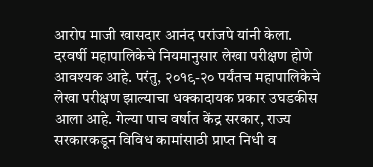आरोप माजी खासदार आनंद परांजपे यांनी केला. दरवर्षी महापालिकेचे नियमानुसार लेखा परीक्षण होणे आवश्यक आहे. परंतु, २०१९-२० पर्यंतच महापालिकेचे लेखा परीक्षण झाल्याचा धक्कादायक प्रकार उघडकीस आला आहे. गेल्या पाच वर्षात केंद्र सरकार, राज्य सरकारकडून विविध कामांसाठी प्राप्त निधी व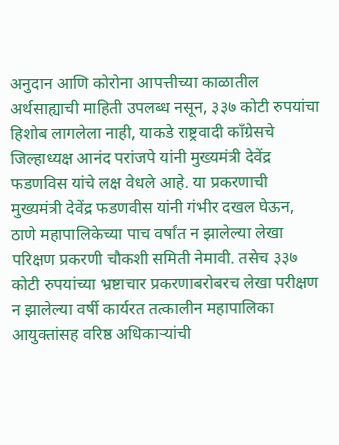अनुदान आणि कोरोना आपत्तीच्या काळातील अर्थसाह्याची माहिती उपलब्ध नसून, ३३७ कोटी रुपयांचा हिशोब लागलेला नाही, याकडे राष्ट्रवादी कॉंग्रेसचे जिल्हाध्यक्ष आनंद परांजपे यांनी मुख्यमंत्री देवेंद्र फडणविस यांचे लक्ष वेधले आहे. या प्रकरणाची मुख्यमंत्री देवेंद्र फडणवीस यांनी गंभीर दखल घेऊन, ठाणे महापालिकेच्या पाच वर्षांत न झालेल्या लेखा परिक्षण प्रकरणी चौकशी समिती नेमावी. तसेच ३३७ कोटी रुपयांच्या भ्रष्टाचार प्रकरणाबरोबरच लेखा परीक्षण न झालेल्या वर्षी कार्यरत तत्कालीन महापालिका आयुक्तांसह वरिष्ठ अधिकाऱ्यांची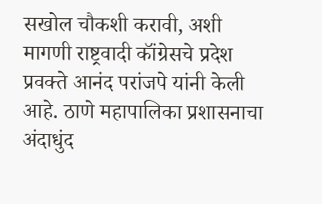सखोल चौकशी करावी, अशी मागणी राष्ट्रवादी कॉंग्रेसचे प्रदेश प्रवक्ते आनंद परांजपे यांनी केली आहे. ठाणे महापालिका प्रशासनाचा अंदाधुंद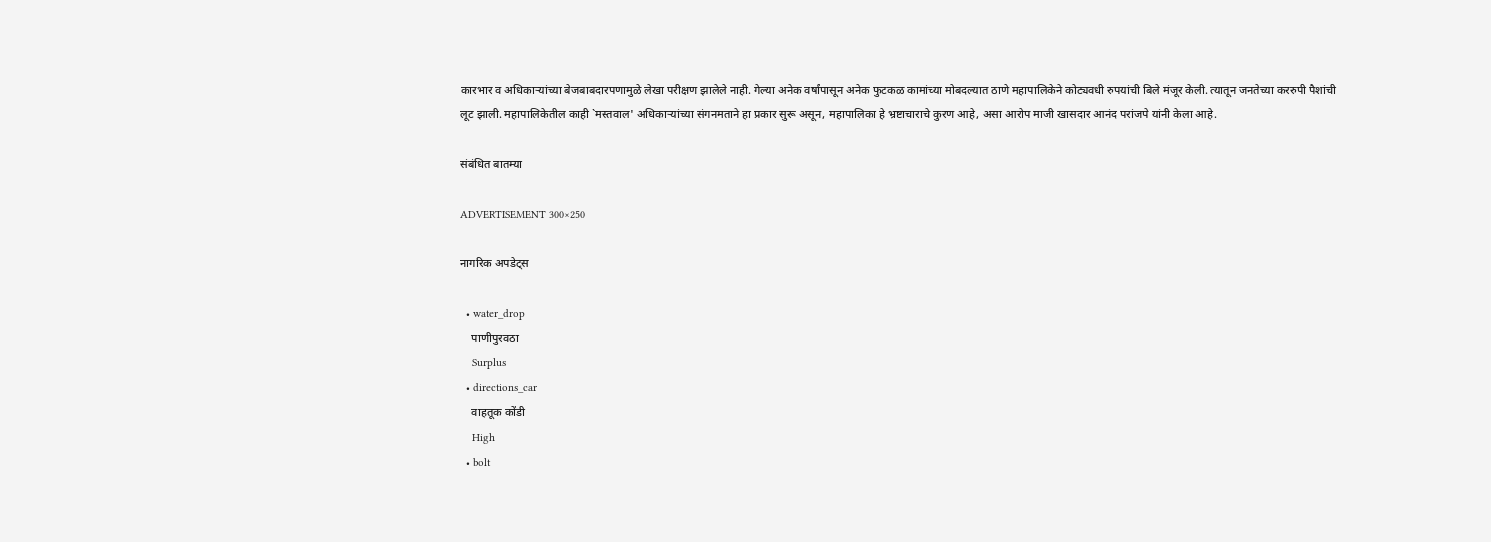कारभार व अधिकाऱ्यांच्या बेजबाबदारपणामुळे लेखा परीक्षण झालेले नाही. गेल्या अनेक वर्षांपासून अनेक फुटकळ कामांच्या मोबदल्यात ठाणे महापालिकेने कोट्यवधी रुपयांची बिले मंजूर केली. त्यातून जनतेच्या कररुपी पैशांची लूट झाली. महापालिकेतील काही `मस्तवाल' अधिकाऱ्यांच्या संगनमताने हा प्रकार सुरू असून, महापालिका हे भ्रष्टाचाराचे कुरण आहे, असा आरोप माजी खासदार आनंद परांजपे यांनी केला आहे.

संबंधित बातम्या

ADVERTISEMENT 300×250

नागरिक अपडेट्स

  • water_drop
    पाणीपुरवठा
    Surplus
  • directions_car
    वाहतूक कोंडी
    High
  • bolt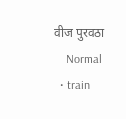वीज पुरवठा
    Normal
  • train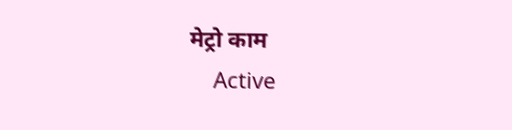मेट्रो काम
    Active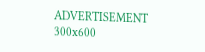ADVERTISEMENT 300x600